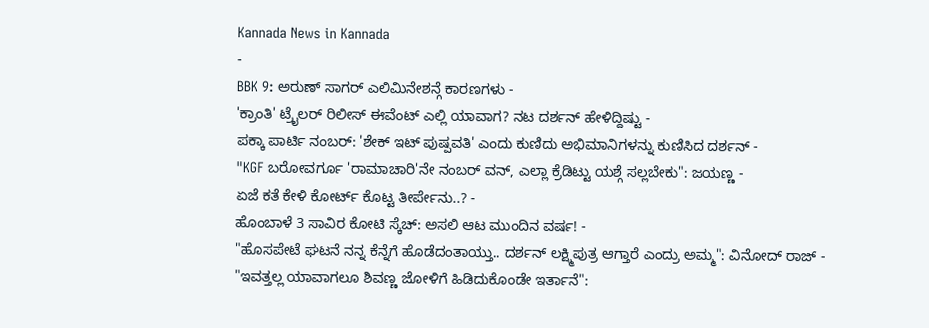Kannada News in Kannada
-
BBK 9: ಅರುಣ್ ಸಾಗರ್ ಎಲಿಮಿನೇಶನ್ಗೆ ಕಾರಣಗಳು -
'ಕ್ರಾಂತಿ' ಟ್ರೈಲರ್ ರಿಲೀಸ್ ಈವೆಂಟ್ ಎಲ್ಲಿ ಯಾವಾಗ? ನಟ ದರ್ಶನ್ ಹೇಳಿದ್ದಿಷ್ಟು -
ಪಕ್ಕಾ ಪಾರ್ಟಿ ನಂಬರ್: 'ಶೇಕ್ ಇಟ್ ಪುಷ್ಪವತಿ' ಎಂದು ಕುಣಿದು ಅಭಿಮಾನಿಗಳನ್ನು ಕುಣಿಸಿದ ದರ್ಶನ್ -
"KGF ಬರೋವರ್ಗೂ 'ರಾಮಾಚಾರಿ'ನೇ ನಂಬರ್ ವನ್, ಎಲ್ಲಾ ಕ್ರೆಡಿಟ್ಟು ಯಶ್ಗೆ ಸಲ್ಲಬೇಕು": ಜಯಣ್ಣ -
ಏಜೆ ಕತೆ ಕೇಳಿ ಕೋರ್ಟ್ ಕೊಟ್ಟ ತೀರ್ಪೇನು..? -
ಹೊಂಬಾಳೆ 3 ಸಾವಿರ ಕೋಟಿ ಸ್ಕೆಚ್: ಅಸಲಿ ಆಟ ಮುಂದಿನ ವರ್ಷ! -
"ಹೊಸಪೇಟೆ ಘಟನೆ ನನ್ನ ಕೆನ್ನೆಗೆ ಹೊಡೆದಂತಾಯ್ತು.. ದರ್ಶನ್ ಲಕ್ಷ್ಮಿಪುತ್ರ ಆಗ್ತಾರೆ ಎಂದ್ರು ಅಮ್ಮ": ವಿನೋದ್ ರಾಜ್ -
"ಇವತ್ತಲ್ಲ ಯಾವಾಗಲೂ ಶಿವಣ್ಣ ಜೋಳಿಗೆ ಹಿಡಿದುಕೊಂಡೇ ಇರ್ತಾನೆ":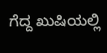ಗೆದ್ದ ಖುಷಿಯಲ್ಲಿ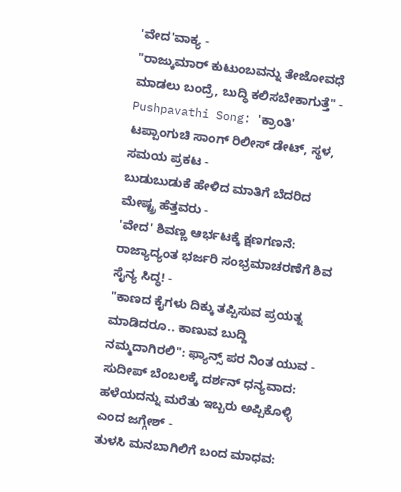'ವೇದ'ವಾಕ್ಯ -
"ರಾಜ್ಕುಮಾರ್ ಕುಟುಂಬವನ್ನು ತೇಜೋವಧೆ ಮಾಡಲು ಬಂದ್ರೆ, ಬುದ್ಧಿ ಕಲಿಸಬೇಕಾಗುತ್ತೆ" -
Pushpavathi Song: 'ಕ್ರಾಂತಿ' ಟಪ್ಪಾಂಗುಚಿ ಸಾಂಗ್ ರಿಲೀಸ್ ಡೇಟ್, ಸ್ಥಳ, ಸಮಯ ಪ್ರಕಟ -
ಬುಡುಬುಡುಕೆ ಹೇಳಿದ ಮಾತಿಗೆ ಬೆದರಿದ ಮೇಷ್ಟ್ರ ಹೆತ್ತವರು -
'ವೇದ' ಶಿವಣ್ಣ ಆರ್ಭಟಕ್ಕೆ ಕ್ಷಣಗಣನೆ: ರಾಜ್ಯಾದ್ಯಂತ ಭರ್ಜರಿ ಸಂಭ್ರಮಾಚರಣೆಗೆ ಶಿವ ಸೈನ್ಯ ಸಿದ್ಧ! -
"ಕಾಣದ ಕೈಗಳು ದಿಕ್ಕು ತಪ್ಪಿಸುವ ಪ್ರಯತ್ನ ಮಾಡಿದರೂ.. ಕಾಣುವ ಬುದ್ದಿ ನಮ್ಮದಾಗಿರಲಿ": ಫ್ಯಾನ್ಸ್ ಪರ ನಿಂತ ಯುವ -
ಸುದೀಪ್ ಬೆಂಬಲಕ್ಕೆ ದರ್ಶನ್ ಧನ್ಯವಾದ: ಹಳೆಯದನ್ನು ಮರೆತು ಇಬ್ಬರು ಅಪ್ಪಿಕೊಳ್ಳಿ ಎಂದ ಜಗ್ಗೇಶ್ -
ತುಳಸಿ ಮನಬಾಗಿಲಿಗೆ ಬಂದ ಮಾಧವ: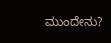ಮುಂದೇನು?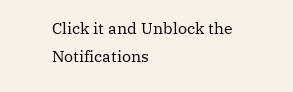Click it and Unblock the Notifications